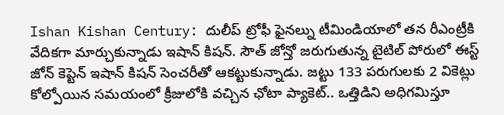Ishan Kishan Century: దులీప్ ట్రోఫీ ఫైనల్ను టీమిండియాలో తన రీఎంట్రీకి వేదికగా మార్చుకున్నాడు ఇషాన్ కిషన్. సౌత్ జోన్తో జరుగుతున్న టైటిల్ పోరులో ఈస్ట్ జోన్ కెప్టెన్ ఇషాన్ కిషన్ సెంచరీతో ఆకట్టుకున్నాడు. జట్టు 133 పరుగులకు 2 వికెట్లు కోల్పోయిన సమయంలో క్రీజులోకి వచ్చిన ఛోటా ప్యాకెట్.. ఒత్తిడిని అధిగమిస్తూ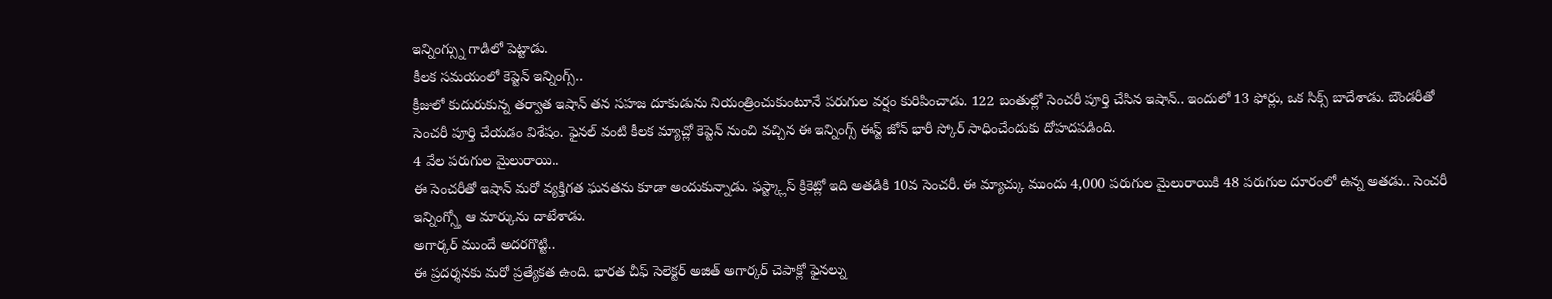ఇన్నింగ్స్ను గాడిలో పెట్టాడు.
కీలక సమయంలో కెప్టెన్ ఇన్నింగ్స్..
క్రీజులో కుదురుకున్న తర్వాత ఇషాన్ తన సహజ దూకుడును నియంత్రించుకుంటూనే పరుగుల వర్షం కురిపించాడు. 122 బంతుల్లో సెంచరీ పూర్తి చేసిన ఇషాన్.. ఇందులో 13 ఫోర్లు, ఒక సిక్స్ బాదేశాడు. బౌండరీతో సెంచరీ పూర్తి చేయడం విశేషం. ఫైనల్ వంటి కీలక మ్యాచ్లో కెప్టెన్ నుంచి వచ్చిన ఈ ఇన్నింగ్స్ ఈస్ట్ జోన్ భారీ స్కోర్ సాధించేందుకు దోహదపడింది.
4 వేల పరుగుల మైలురాయి..
ఈ సెంచరీతో ఇషాన్ మరో వ్యక్తిగత ఘనతను కూడా అందుకున్నాడు. ఫస్ట్క్లాస్ క్రికెట్లో ఇది అతడికి 10వ సెంచరీ. ఈ మ్యాచ్కు ముందు 4,000 పరుగుల మైలురాయికి 48 పరుగుల దూరంలో ఉన్న అతడు.. సెంచరీ ఇన్నింగ్స్తో ఆ మార్కును దాటేశాడు.
అగార్కర్ ముందే అదరగొట్టి..
ఈ ప్రదర్శనకు మరో ప్రత్యేకత ఉంది. భారత చీఫ్ సెలెక్టర్ అజిత్ అగార్కర్ చెపాక్లో ఫైనల్ను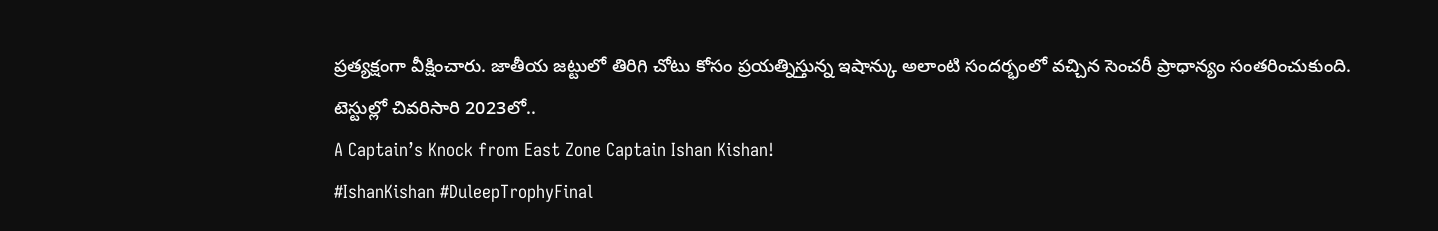ప్రత్యక్షంగా వీక్షించారు. జాతీయ జట్టులో తిరిగి చోటు కోసం ప్రయత్నిస్తున్న ఇషాన్కు అలాంటి సందర్భంలో వచ్చిన సెంచరీ ప్రాధాన్యం సంతరించుకుంది.
టెస్టుల్లో చివరిసారి 2023లో..
A Captain’s Knock from East Zone Captain Ishan Kishan!
#IshanKishan #DuleepTrophyFinal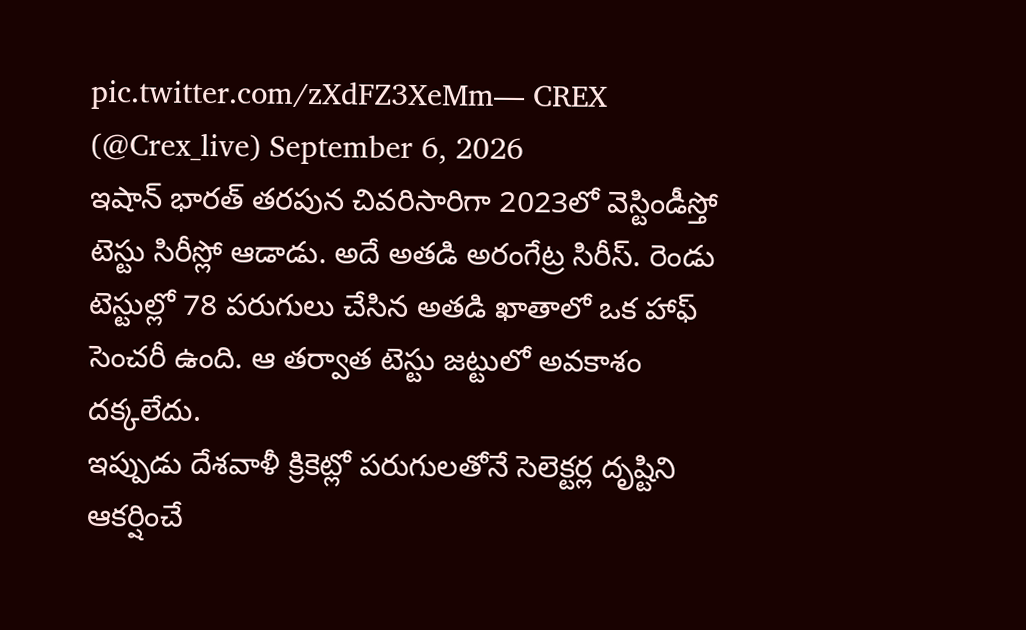pic.twitter.com/zXdFZ3XeMm— CREX (@Crex_live) September 6, 2026
ఇషాన్ భారత్ తరపున చివరిసారిగా 2023లో వెస్టిండీస్తో టెస్టు సిరీస్లో ఆడాడు. అదే అతడి అరంగేట్ర సిరీస్. రెండు టెస్టుల్లో 78 పరుగులు చేసిన అతడి ఖాతాలో ఒక హాఫ్ సెంచరీ ఉంది. ఆ తర్వాత టెస్టు జట్టులో అవకాశం దక్కలేదు.
ఇప్పుడు దేశవాళీ క్రికెట్లో పరుగులతోనే సెలెక్టర్ల దృష్టిని ఆకర్షించే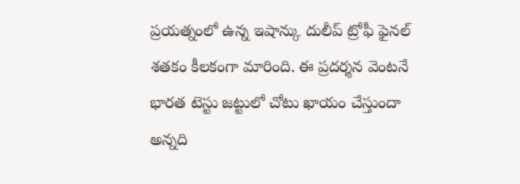ప్రయత్నంలో ఉన్న ఇషాన్కు దులీప్ ట్రోఫీ ఫైనల్ శతకం కీలకంగా మారింది. ఈ ప్రదర్శన వెంటనే భారత టెస్టు జట్టులో చోటు ఖాయం చేస్తుందా అన్నది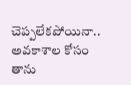చెప్పలేకపోయినా.. అవకాశాల కోసం తాను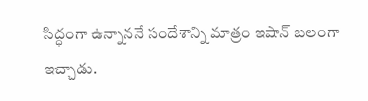సిద్ధంగా ఉన్నాననే సందేశాన్ని మాత్రం ఇషాన్ బలంగా ఇచ్చాడు.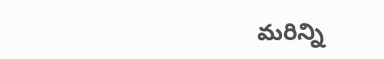మరిన్ని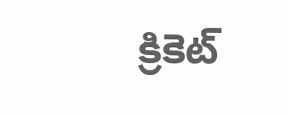క్రికెట్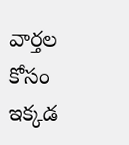వార్తల కోసం ఇక్కడ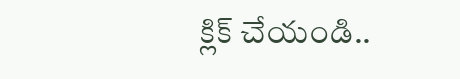క్లిక్ చేయండి..